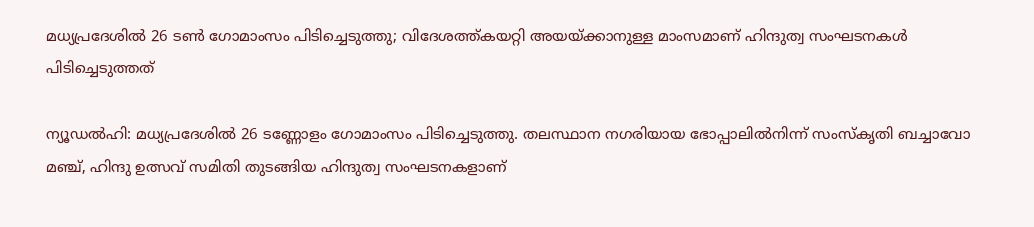മധ്യപ്രദേശിൽ 26 ടണ്‍ ഗോമാംസം പിടിച്ചെടുത്തു; വിദേശത്ത്കയറ്റി അയയ്ക്കാനുള്ള മാംസമാണ് ഹിന്ദുത്വ സംഘടനകൾ പിടിച്ചെടുത്തത്

ന്യൂഡൽഹി: മധ്യപ്രദേശിൽ 26 ടണ്ണോളം ഗോമാംസം പിടിച്ചെടുത്തു. തലസ്ഥാന നഗരിയായ ഭോപ്പാലിൽനിന്ന് സംസ്കൃതി ബച്ചാവോ മഞ്ച്, ഹിന്ദു ഉത്സവ് സമിതി തുടങ്ങിയ ഹിന്ദുത്വ സംഘടനകളാണ്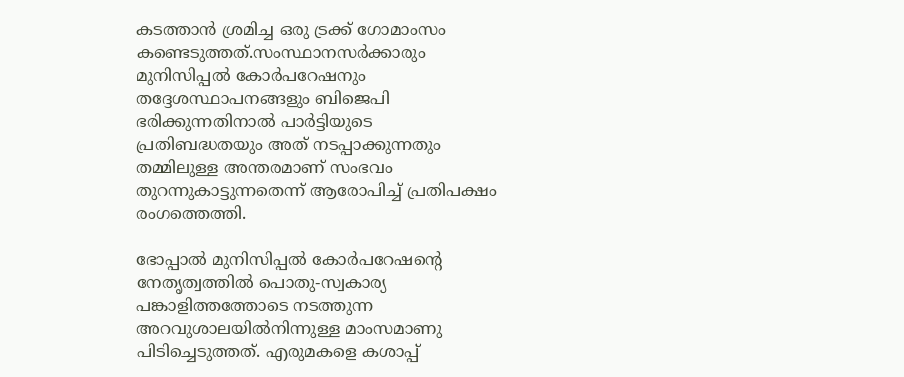കടത്താൻ ശ്രമിച്ച ഒരു ട്രക്ക് ഗോമാംസം കണ്ടെടുത്തത്.സംസ്ഥാനസർക്കാരും മുനിസിപ്പൽ കോർപറേഷനും തദ്ദേശസ്ഥാപനങ്ങളും ബിജെപി ഭരിക്കുന്നതിനാൽ പാർട്ടിയുടെ പ്രതിബദ്ധതയും അത് നടപ്പാക്കുന്നതും തമ്മിലുള്ള അന്തരമാണ് സംഭവം തുറന്നുകാട്ടുന്നതെന്ന് ആരോപിച്ച് പ്രതിപക്ഷം രംഗത്തെത്തി.

ഭോപ്പാൽ മുനിസിപ്പൽ കോർപറേഷന്‍റെ നേതൃത്വത്തിൽ പൊതു-സ്വകാര്യ പങ്കാളിത്തത്തോടെ നടത്തുന്ന അറവുശാലയിൽനിന്നുള്ള മാംസമാണു പിടിച്ചെടുത്തത്. എരുമകളെ കശാപ്പ്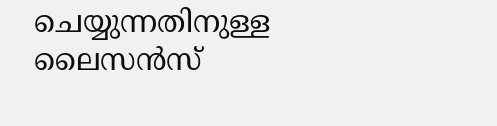ചെയ്യുന്നതിനുള്ള ലൈസൻസ്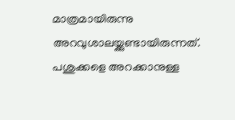മാത്രമായിരുന്നു അറവുശാലയ്ക്കുണ്ടായിരുന്നത്. പശുക്കളെ അറക്കാനുള്ള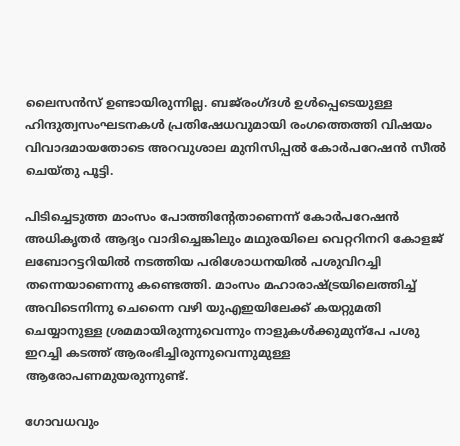ലൈസൻസ് ഉണ്ടായിരുന്നില്ല. ബജ്‌രംഗ്ദൾ ഉൾപ്പെടെയുള്ള ഹിന്ദുത്വസംഘടനകൾ പ്രതിഷേധവുമായി രംഗത്തെത്തി വിഷയം വിവാദമായതോടെ അറവുശാല മുനിസിപ്പൽ കോർപറേഷൻ സീൽ ചെയ്തു പൂട്ടി.

പിടിച്ചെടുത്ത മാംസം പോത്തിന്‍റേതാണെന്ന് കോർപറേഷൻ അധികൃതർ ആദ്യം വാദിച്ചെങ്കിലും മഥുരയിലെ വെറ്ററിനറി കോളജ് ലബോറട്ടറിയിൽ നടത്തിയ പരിശോധനയിൽ പശുവിറച്ചി തന്നെയാണെന്നു കണ്ടെത്തി. മാംസം മഹാരാഷ്‌ട്രയിലെത്തിച്ച് അവിടെനിന്നു ചെന്നൈ വഴി യുഎഇയിലേക്ക് കയറ്റുമതി ചെയ്യാനുള്ള ശ്രമമായിരുന്നുവെന്നും നാളുകൾക്കുമുന്പേ പശു ഇറച്ചി കടത്ത് ആരംഭിച്ചിരുന്നുവെന്നുമുള്ള ആരോപണമുയരുന്നുണ്ട്.

ഗോവധവും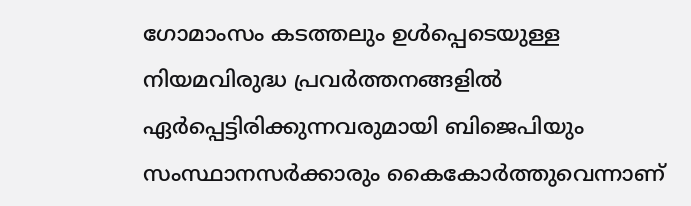ഗോമാംസം കടത്തലും ഉൾപ്പെടെയുള്ള നിയമവിരുദ്ധ പ്രവർത്തനങ്ങളിൽ ഏർപ്പെട്ടിരിക്കുന്നവരുമായി ബിജെപിയും സംസ്ഥാനസർക്കാരും കൈകോർത്തുവെന്നാണ്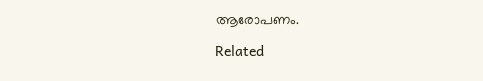ആരോപണം.

Related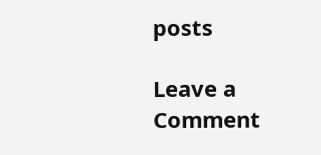posts

Leave a Comment